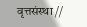वृत्तसंस्था //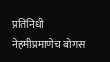प्रतिनिधी
नेहमीप्रमाणेच बोगस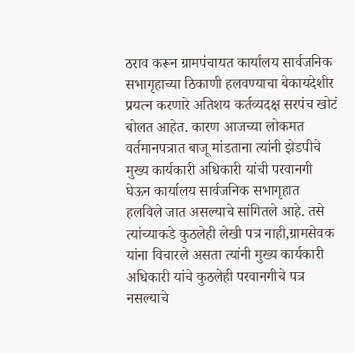ठराव करून ग्रामपंचायत कार्यालय सार्वजनिक सभागृहाच्या ठिकाणी हलवण्याचा बेकायदेशीर प्रयत्न करणारे अतिशय कर्तव्यदक्ष सरपंच खोटं बोलत आहेत. कारण आजच्या लोकमत वर्तमानपत्रात बाजू मांडताना त्यांनी झेडपीचे मुख्य कार्यकारी अधिकारी यांची परवानगी घेऊन कार्यालय सार्वजनिक सभागृहात हलविले जात असल्याचे सांगितले आहे. तसे त्यांच्याकडे कुठलेही लेखी पत्र नाही,ग्रामसेवक यांना विचारले असता त्यांनी मुख्य कार्यकारी अधिकारी यांचे कुठलेही परवानगीचे पत्र नसल्याचे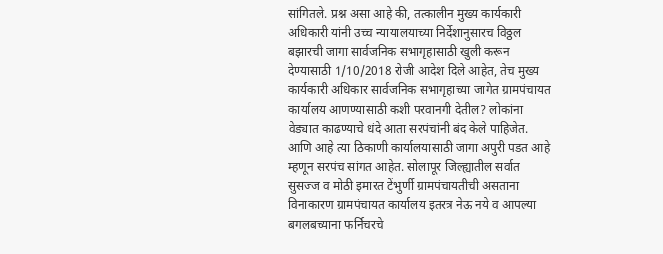सांगितले. प्रश्न असा आहे की, तत्कालीन मुख्य कार्यकारी अधिकारी यांनी उच्च न्यायालयाच्या निर्देशानुसारच विठ्ठल बझारची जागा सार्वजनिक सभागृहासाठी खुली करून देण्यासाठी 1/10/2018 रोजी आदेश दिले आहेत, तेच मुख्य कार्यकारी अधिकार सार्वजनिक सभागृहाच्या जागेत ग्रामपंचायत कार्यालय आणण्यासाठी कशी परवानगी देतील? लोकांना वेड्यात काढण्याचे धंदे आता सरपंचांनी बंद केले पाहिजेत. आणि आहे त्या ठिकाणी कार्यालयासाठी जागा अपुरी पडत आहे म्हणून सरपंच सांगत आहेत. सोलापूर जिल्ह्यातील सर्वात सुसज्ज व मोठी इमारत टेंभुर्णी ग्रामपंचायतीची असताना विनाकारण ग्रामपंचायत कार्यालय इतरत्र नेऊ नये व आपल्या बगलबच्याना फर्निचरचे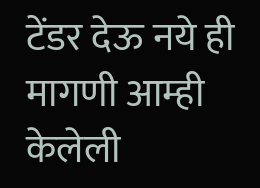टेंडर देऊ नये ही मागणी आम्ही केलेली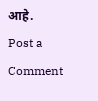आहे.
Post a Comment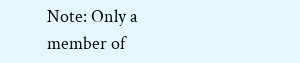Note: Only a member of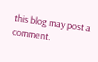this blog may post a comment.